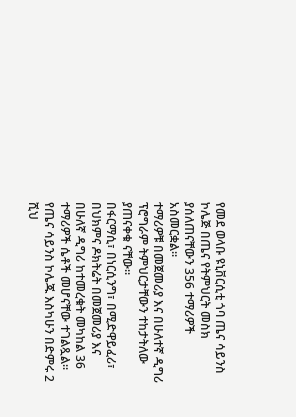የመደ ወላቡ ዩኒቨርሲቲ ጎባ ጤና ሳይንስ ኮሌጅ በጤና የትምህርት መስክ ያሰለጠናቸውን 356 ተማሪዎች አስመርቋል።
ተማሪዎቹ በመጀመሪያ እና በሁለተኛ ዲግሪ ፕሮግራም ትምህርታቸውን ተከታትለው ያጠናቀቁ ናቸው።
በፋርማሲ፣ በነርሲንግ፣ በሚድዋይፈሪ፣ በህክምና ዶክትሬት በመጀመሪያ እና በሁለኛ ዲግሪ ከተመረቁት መካከል 36 ተማሪዎች ሴቶች መሆናቸው ተገልጿል፡፡
የጤና ሳይንስ ኮሌጁ እስካሁን በድምሩ 2 ሺህ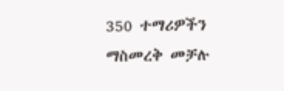350 ተማሪዎችን ማስመረቅ መቻሉ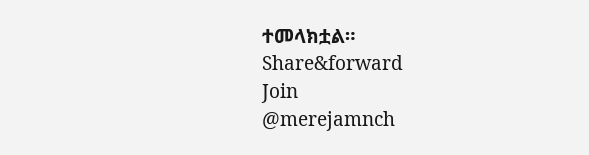ተመላክቷል።
Share&forward
Join
@merejamnch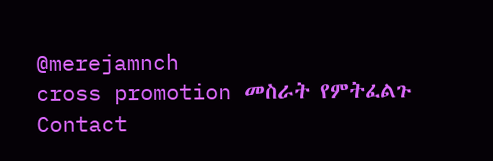@merejamnch
cross promotion መስራት የምትፈልጉ
Contact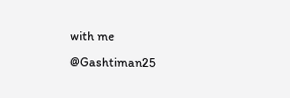with me
@Gashtiman25